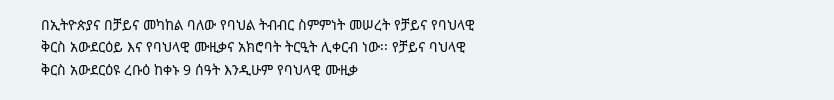በኢትዮጵያና በቻይና መካከል ባለው የባህል ትብብር ስምምነት መሠረት የቻይና የባህላዊ ቅርስ አውደርዕይ እና የባህላዊ ሙዚቃና አክሮባት ትርዒት ሊቀርብ ነው፡፡ የቻይና ባህላዊ ቅርስ አውደርዕዩ ረቡዕ ከቀኑ 9 ሰዓት እንዲሁም የባህላዊ ሙዚቃ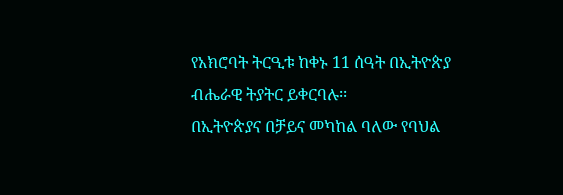የአክሮባት ትርዒቱ ከቀኑ 11 ሰዓት በኢትዮጵያ ብሔራዊ ትያትር ይቀርባሉ፡፡
በኢትዮጵያና በቻይና መካከል ባለው የባህል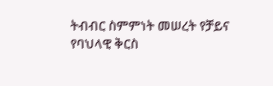ትብብር ስምምነት መሠረት የቻይና የባህላዊ ቅርስ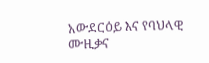አውደርዕይ እና የባህላዊ ሙዚቃና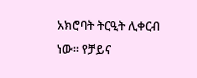አክሮባት ትርዒት ሊቀርብ ነው፡፡ የቻይና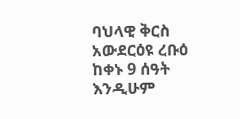ባህላዊ ቅርስ አውደርዕዩ ረቡዕ ከቀኑ 9 ሰዓት እንዲሁም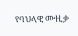የባህላዊ ሙዚቃ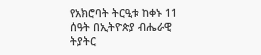የአክሮባት ትርዒቱ ከቀኑ 11 ሰዓት በኢትዮጵያ ብሔራዊ ትያትር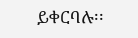ይቀርባሉ፡፡